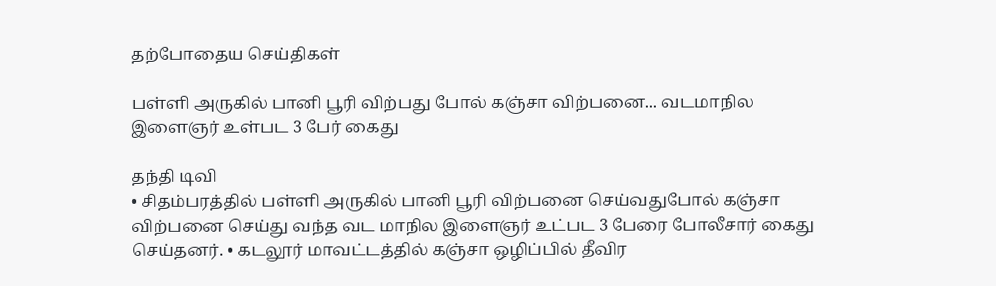தற்போதைய செய்திகள்

பள்ளி அருகில் பானி பூரி விற்பது போல் கஞ்சா விற்பனை... வடமாநில இளைஞர் உள்பட 3 பேர் கைது

தந்தி டிவி
• சிதம்பரத்தில் பள்ளி அருகில் பானி பூரி விற்பனை செய்வதுபோல் கஞ்சா விற்பனை செய்து வந்த வட மாநில இளைஞர் உட்பட 3 பேரை போலீசார் கைது செய்தனர். • கடலூர் மாவட்டத்தில் கஞ்சா ஒழிப்பில் தீவிர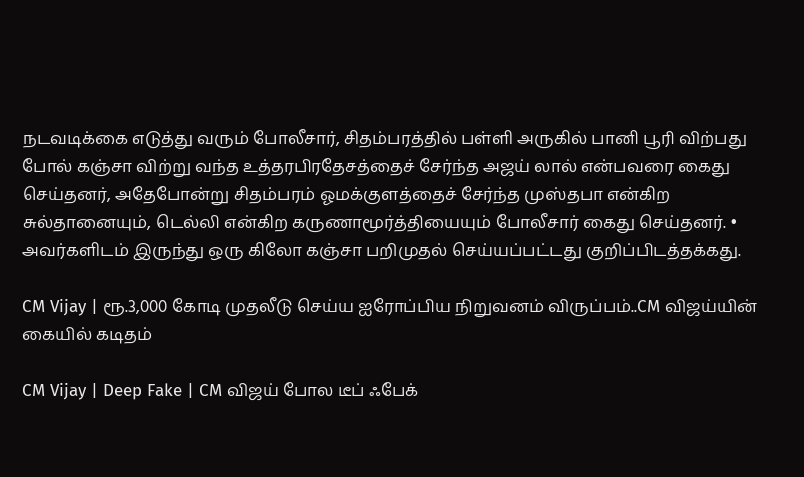நடவடிக்கை எடுத்து வரும் போலீசார், சிதம்பரத்தில் பள்ளி அருகில் பானி பூரி விற்பது போல் கஞ்சா விற்று வந்த உத்தரபிரதேசத்தைச் சேர்ந்த அஜய் லால் என்பவரை கைது செய்தனர், அதேபோன்று சிதம்பரம் ஓமக்குளத்தைச் சேர்ந்த முஸ்தபா என்கிற சுல்தானையும், டெல்லி என்கிற கருணாமூர்த்தியையும் போலீசார் கைது செய்தனர். • அவர்களிடம் இருந்து ஒரு கிலோ கஞ்சா பறிமுதல் செய்யப்பட்டது குறிப்பிடத்தக்கது.

CM Vijay | ரூ.3,000 கோடி முதலீடு செய்ய ஐரோப்பிய நிறுவனம் விருப்பம்..CM விஜய்யின் கையில் கடிதம்

CM Vijay | Deep Fake | CM விஜய் போல டீப் ஃபேக்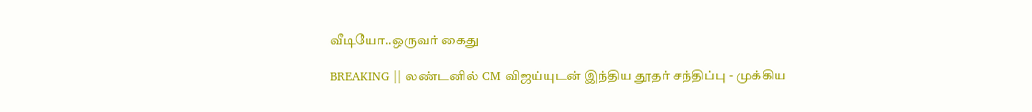வீடியோ..ஒருவர் கைது

BREAKING || லண்டனில் CM விஜய்யுடன் இந்திய தூதர் சந்திப்பு - முக்கிய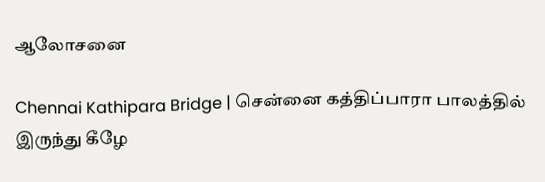ஆலோசனை

Chennai Kathipara Bridge | சென்னை கத்திப்பாரா பாலத்தில் இருந்து கீழே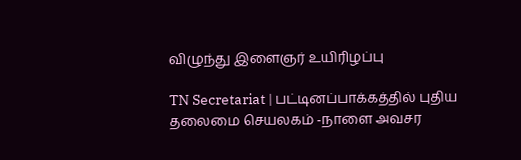விழுந்து இளைஞர் உயிரிழப்பு

TN Secretariat | பட்டினப்பாக்கத்தில் புதிய தலைமை செயலகம் -நாளை அவசர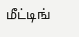மீட்டிங்